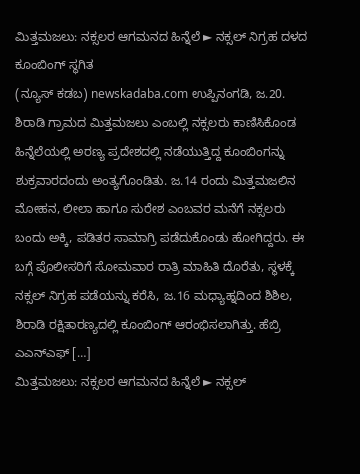ಮಿತ್ತಮಜಲು: ನಕ್ಸಲರ ಆಗಮನದ ಹಿನ್ನೆಲೆ ► ನಕ್ಸಲ್ ನಿಗ್ರಹ ದಳದ ಕೂಂಬಿಂಗ್ ಸ್ಥಗಿತ
(ನ್ಯೂಸ್ ಕಡಬ) newskadaba.com ಉಪ್ಪಿನಂಗಡಿ, ಜ.20. ಶಿರಾಡಿ ಗ್ರಾಮದ ಮಿತ್ತಮಜಲು ಎಂಬಲ್ಲಿ ನಕ್ಸಲರು ಕಾಣಿಸಿಕೊಂಡ ಹಿನ್ನೆಲೆಯಲ್ಲಿ ಅರಣ್ಯ ಪ್ರದೇಶದಲ್ಲಿ ನಡೆಯುತ್ತಿದ್ದ ಕೂಂಬಿಂಗನ್ನು ಶುಕ್ರವಾರದಂದು ಅಂತ್ಯಗೊಂಡಿತು. ಜ.14 ರಂದು ಮಿತ್ತಮಜಲಿನ ಮೋಹನ, ಲೀಲಾ ಹಾಗೂ ಸುರೇಶ ಎಂಬವರ ಮನೆಗೆ ನಕ್ಸಲರು ಬಂದು ಅಕ್ಕಿ, ಪಡಿತರ ಸಾಮಾಗ್ರಿ ಪಡೆದುಕೊಂಡು ಹೋಗಿದ್ದರು. ಈ ಬಗ್ಗೆ ಪೊಲೀಸರಿಗೆ ಸೋಮವಾರ ರಾತ್ರಿ ಮಾಹಿತಿ ದೊರೆತು, ಸ್ಥಳಕ್ಕೆ ನಕ್ಸಲ್ ನಿಗ್ರಹ ಪಡೆಯನ್ನು ಕರೆಸಿ, ಜ.16 ಮಧ್ಯಾಹ್ನದಿಂದ ಶಿಶಿಲ, ಶಿರಾಡಿ ರಕ್ಷಿತಾರಣ್ಯದಲ್ಲಿ ಕೂಂಬಿಂಗ್ ಆರಂಭಿಸಲಾಗಿತ್ತು. ಹೆಬ್ರಿ ಎಎನ್ಎಫ್ […]
ಮಿತ್ತಮಜಲು: ನಕ್ಸಲರ ಆಗಮನದ ಹಿನ್ನೆಲೆ ► ನಕ್ಸಲ್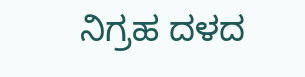ನಿಗ್ರಹ ದಳದ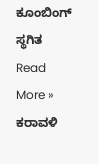ಕೂಂಬಿಂಗ್ ಸ್ಥಗಿತ Read More »
ಕರಾವಳಿ